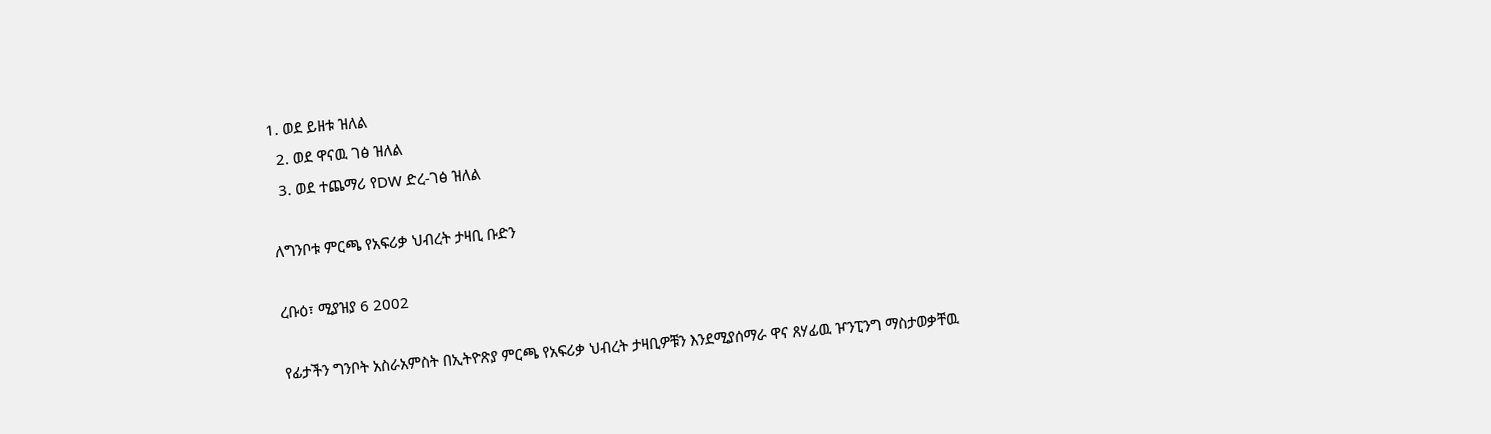1. ወደ ይዘቱ ዝለል
  2. ወደ ዋናዉ ገፅ ዝለል
  3. ወደ ተጨማሪ የDW ድረ-ገፅ ዝለል

ለግንቦቱ ምርጫ የአፍሪቃ ህብረት ታዛቢ ቡድን

ረቡዕ፣ ሚያዝያ 6 2002

የፊታችን ግንቦት አስራአምስት በኢትዮጽያ ምርጫ የአፍሪቃ ህብረት ታዛቢዎቹን እንደሚያሰማራ ዋና ጸሃፊዉ ዦንፒንግ ማስታወቃቸዉ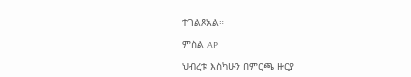ተገልጾአል።

ምስል AP

ህብረቱ እስካሁን በምርጫ ዙርያ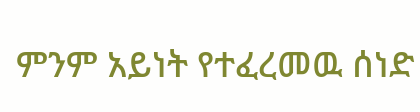ምንም አይነት የተፈረመዉ ሰነድ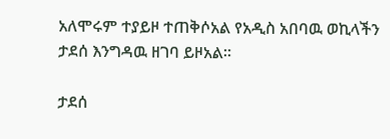አለሞሩም ተያይዞ ተጠቅሶአል የአዲስ አበባዉ ወኪላችን ታደሰ እንግዳዉ ዘገባ ይዞአል።

ታደሰ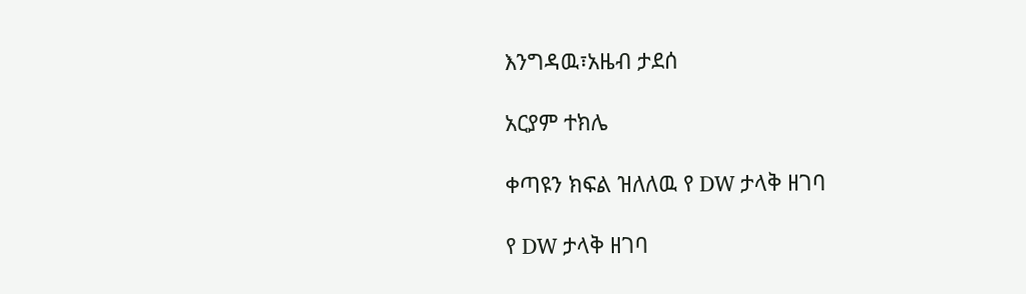እንግዳዉ፣አዜብ ታደሰ

አርያም ተክሌ

ቀጣዩን ክፍል ዝለለዉ የ DW ታላቅ ዘገባ

የ DW ታላቅ ዘገባ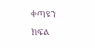ቀጣዩን ክፍል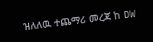ዝለለዉ ተጨማሪ መረጃ ከ DW